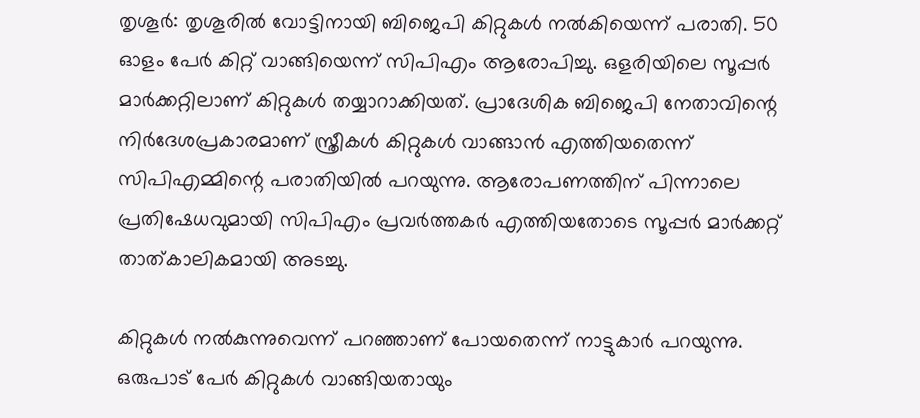തൃശൂര്‍: തൃശൂരില്‍ വോട്ടിനായി ബിജെപി കിറ്റുകള്‍ നല്‍കിയെന്ന് പരാതി. 50 ഓളം പേര്‍ കിറ്റ് വാങ്ങിയെന്ന് സിപിഎം ആരോപിച്ചു. ഒളരിയിലെ സൂപ്പര്‍ മാര്‍ക്കറ്റിലാണ് കിറ്റുകള്‍ തയ്യാറാക്കിയത്. പ്രാദേശിക ബിജെപി നേതാവിന്റെ നിര്‍ദേശപ്രകാരമാണ് സ്ത്രീകള്‍ കിറ്റുകള്‍ വാങ്ങാന്‍ എത്തിയതെന്ന് സിപിഎമ്മിന്റെ പരാതിയില്‍ പറയുന്നു. ആരോപണത്തിന് പിന്നാലെ പ്രതിഷേധവുമായി സിപിഎം പ്രവര്‍ത്തകര്‍ എത്തിയതോടെ സൂപ്പര്‍ മാര്‍ക്കറ്റ് താത്കാലികമായി അടച്ചു.

കിറ്റുകള്‍ നല്‍കുന്നുവെന്ന് പറഞ്ഞാണ് പോയതെന്ന് നാട്ടുകാര്‍ പറയുന്നു. ഒരുപാട് പേര്‍ കിറ്റുകള്‍ വാങ്ങിയതായും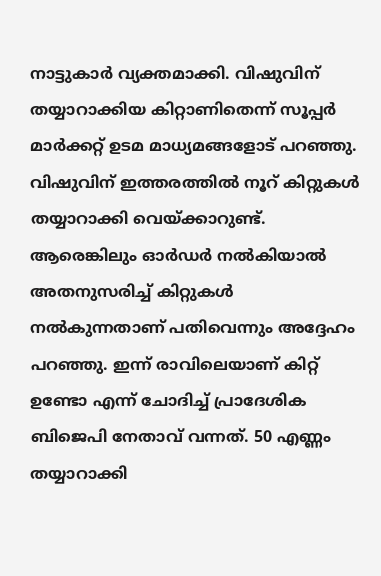നാട്ടുകാര്‍ വ്യക്തമാക്കി. വിഷുവിന് തയ്യാറാക്കിയ കിറ്റാണിതെന്ന് സൂപ്പര്‍ മാര്‍ക്കറ്റ് ഉടമ മാധ്യമങ്ങളോട് പറഞ്ഞു. വിഷുവിന് ഇത്തരത്തില്‍ നൂറ് കിറ്റുകള്‍ തയ്യാറാക്കി വെയ്ക്കാറുണ്ട്. ആരെങ്കിലും ഓര്‍ഡര്‍ നല്‍കിയാല്‍ അതനുസരിച്ച് കിറ്റുകള്‍ നല്‍കുന്നതാണ് പതിവെന്നും അദ്ദേഹം പറഞ്ഞു. ഇന്ന് രാവിലെയാണ് കിറ്റ് ഉണ്ടോ എന്ന് ചോദിച്ച് പ്രാദേശിക ബിജെപി നേതാവ് വന്നത്. 50 എണ്ണം തയ്യാറാക്കി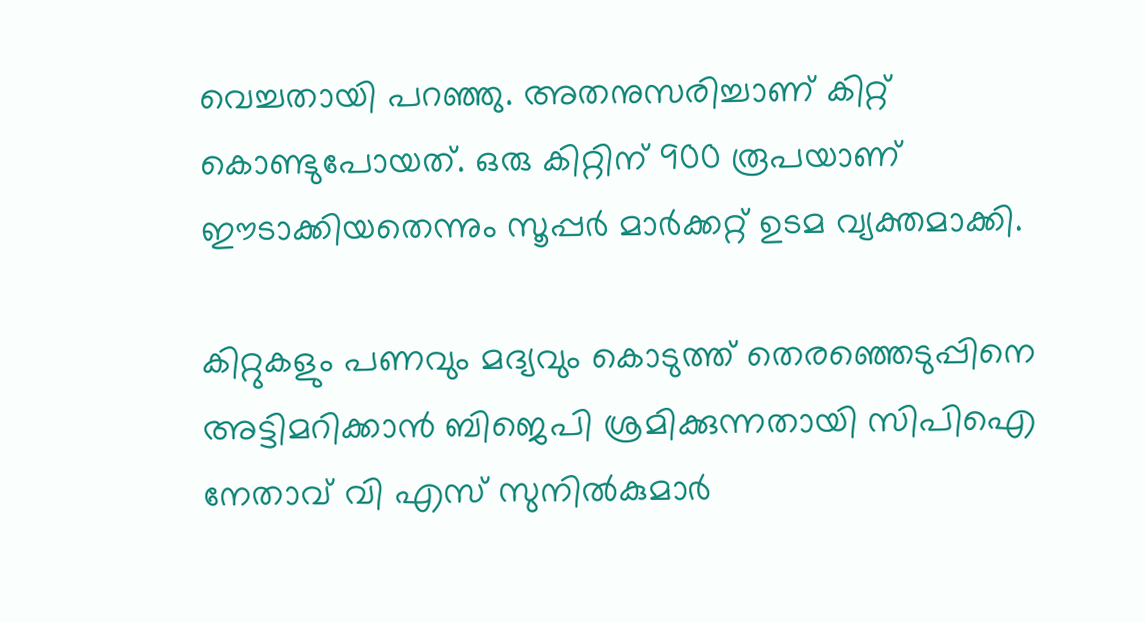വെച്ചതായി പറഞ്ഞു. അതനുസരിച്ചാണ് കിറ്റ് കൊണ്ടുപോയത്. ഒരു കിറ്റിന് 900 രൂപയാണ് ഈടാക്കിയതെന്നും സൂപ്പര്‍ മാര്‍ക്കറ്റ് ഉടമ വ്യക്തമാക്കി.

കിറ്റുകളും പണവും മദ്യവും കൊടുത്ത് തെരഞ്ഞെടുപ്പിനെ അട്ടിമറിക്കാന്‍ ബിജെപി ശ്രമിക്കുന്നതായി സിപിഐ നേതാവ് വി എസ് സുനില്‍കുമാര്‍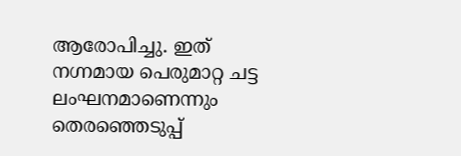ആരോപിച്ചു. ഇത് നഗ്നമായ പെരുമാറ്റ ചട്ട ലംഘനമാണെന്നും തെരഞ്ഞെടുപ്പ്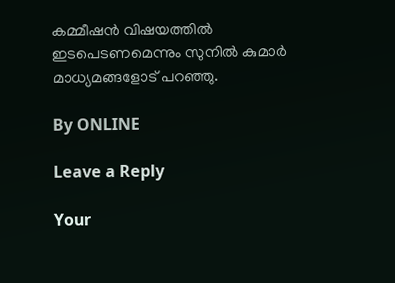കമ്മീഷന്‍ വിഷയത്തില്‍ ഇടപെടണമെന്നും സുനില്‍ കുമാര്‍ മാധ്യമങ്ങളോട് പറഞ്ഞു.

By ONLINE

Leave a Reply

Your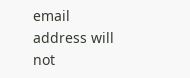email address will not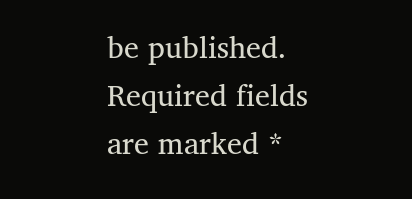be published. Required fields are marked *